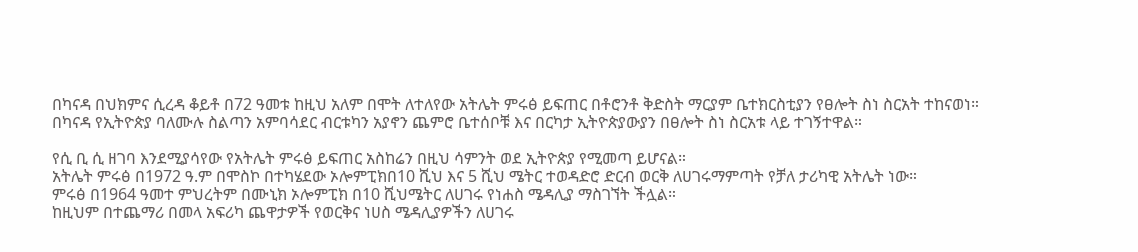በካናዳ በህክምና ሲረዳ ቆይቶ በ72 ዓመቱ ከዚህ አለም በሞት ለተለየው አትሌት ምሩፅ ይፍጠር በቶሮንቶ ቅድስት ማርያም ቤተክርስቲያን የፀሎት ስነ ስርአት ተከናወነ።
በካናዳ የኢትዮጵያ ባለሙሉ ስልጣን አምባሳደር ብርቱካን አያኖን ጨምሮ ቤተሰቦቹ እና በርካታ ኢትዮጵያውያን በፀሎት ስነ ስርአቱ ላይ ተገኝተዋል።

የሲ ቢ ሲ ዘገባ እንደሚያሳየው የአትሌት ምሩፅ ይፍጠር አስከሬን በዚህ ሳምንት ወደ ኢትዮጵያ የሚመጣ ይሆናል።
አትሌት ምሩፅ በ1972 ዓ.ም በሞስኮ በተካሄደው ኦሎምፒክበ10 ሺህ እና 5 ሺህ ሜትር ተወዳድሮ ድርብ ወርቅ ለሀገሩማምጣት የቻለ ታሪካዊ አትሌት ነው።
ምሩፅ በ1964 ዓመተ ምህረትም በሙኒክ ኦሎምፒክ በ10 ሺህሜትር ለሀገሩ የነሐስ ሜዳሊያ ማስገኘት ችሏል።
ከዚህም በተጨማሪ በመላ አፍሪካ ጨዋታዎች የወርቅና ነሀስ ሜዳሊያዎችን ለሀገሩ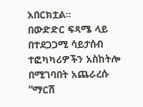አበርክቷል።
በውድድር ፍጻሜ ላይ በተደጋጋሚ ሳይታሰብ ተፎካካሪዎችን አስከትሎ በሚገባበት አጨራረሱ “ማርሽ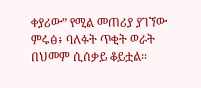ቀያሪው” የሚል መጠሪያ ያገኘው ምሩፅ፥ ባለፉት ጥቂት ወራት በህመም ሲሰቃይ ቆይቷል።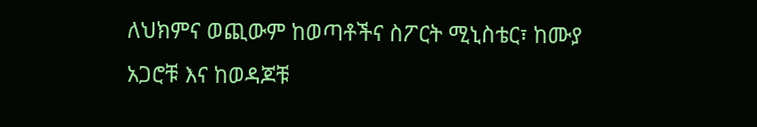ለህክምና ወጪውም ከወጣቶችና ስፖርት ሚኒስቴር፣ ከሙያ አጋሮቹ እና ከወዳጆቹ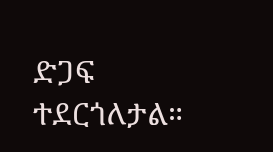ድጋፍ ተደርጎለታል።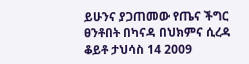ይሁንና ያጋጠመው የጤና ችግር ፀንቶበት በካናዳ በህክምና ሲረዳ ቆይቶ ታህሳስ 14 2009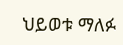ህይወቱ ማለፉ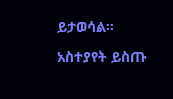ይታወሳል።

አስተያየት ይስጡ